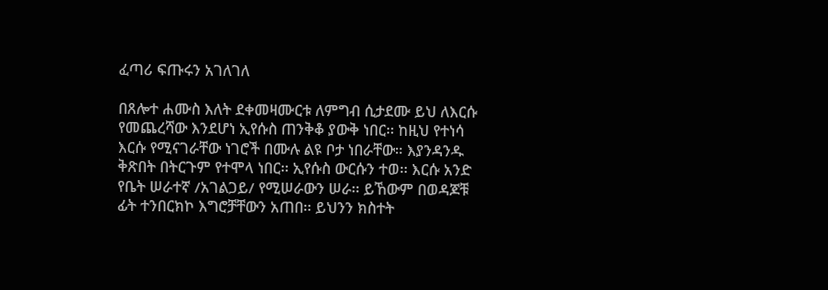ፈጣሪ ፍጡሩን አገለገለ

በጸሎተ ሐሙስ እለት ደቀመዛሙርቱ ለምግብ ሲታደሙ ይህ ለእርሱ የመጨረሻው እንደሆነ ኢየሱስ ጠንቅቆ ያውቅ ነበር፡፡ ከዚህ የተነሳ እርሱ የሚናገራቸው ነገሮች በሙሉ ልዩ ቦታ ነበራቸው። እያንዳንዱ ቅጽበት በትርጉም የተሞላ ነበር፡፡ ኢየሱስ ውርሱን ተወ፡፡ እርሱ አንድ የቤት ሠራተኛ /አገልጋይ/ የሚሠራውን ሠራ፡፡ ይኸውም በወዳጆቹ ፊት ተንበርክኮ እግሮቻቸውን አጠበ፡፡ ይህንን ክስተት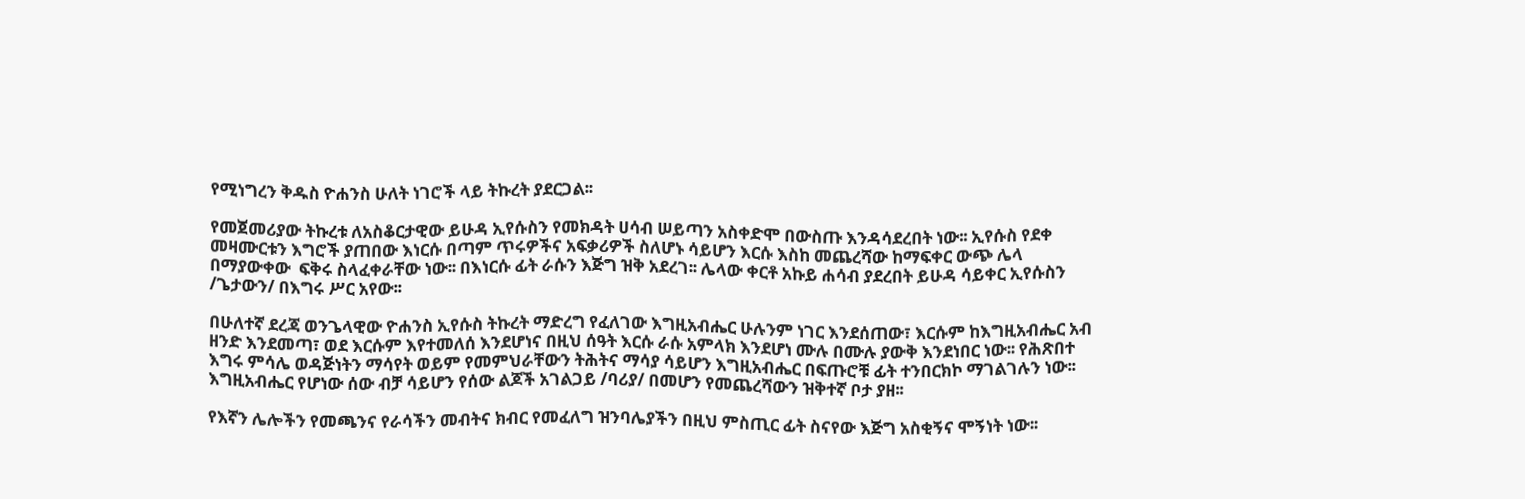የሚነግረን ቅዱስ ዮሐንስ ሁለት ነገሮች ላይ ትኩረት ያደርጋል፡፡

የመጀመሪያው ትኩረቱ ለአስቆርታዊው ይሁዳ ኢየሱስን የመክዳት ሀሳብ ሠይጣን አስቀድሞ በውስጡ እንዳሳደረበት ነው፡፡ ኢየሱስ የደቀ መዛሙርቱን እግሮች ያጠበው እነርሱ በጣም ጥሩዎችና አፍቃሪዎች ስለሆኑ ሳይሆን እርሱ እስከ መጨረሻው ከማፍቀር ውጭ ሌላ በማያውቀው  ፍቅሩ ስላፈቀራቸው ነው፡፡ በእነርሱ ፊት ራሱን እጅግ ዝቅ አደረገ፡፡ ሌላው ቀርቶ አኩይ ሐሳብ ያደረበት ይሁዳ ሳይቀር ኢየሱስን /ጌታውን/ በእግሩ ሥር አየው፡፡

በሁለተኛ ደረጃ ወንጌላዊው ዮሐንስ ኢየሱስ ትኩረት ማድረግ የፈለገው እግዚአብሔር ሁሉንም ነገር እንደሰጠው፣ እርሱም ከእግዚአብሔር አብ ዘንድ እንደመጣ፣ ወደ እርሱም እየተመለሰ እንደሆነና በዚህ ሰዓት እርሱ ራሱ አምላክ እንደሆነ ሙሉ በሙሉ ያውቅ እንደነበር ነው፡፡ የሕጽበተ እግሩ ምሳሌ ወዳጅነትን ማሳየት ወይም የመምህራቸውን ትሕትና ማሳያ ሳይሆን እግዚአብሔር በፍጡሮቹ ፊት ተንበርክኮ ማገልገሉን ነው፡፡ እግዚአብሔር የሆነው ሰው ብቻ ሳይሆን የሰው ልጆች አገልጋይ /ባሪያ/ በመሆን የመጨረሻውን ዝቅተኛ ቦታ ያዘ፡፡

የእኛን ሌሎችን የመጫንና የራሳችን መብትና ክብር የመፈለግ ዝንባሌያችን በዚህ ምስጢር ፊት ስናየው እጅግ አስቂኝና ሞኝነት ነው፡፡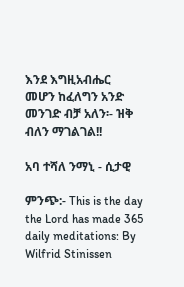እንደ እግዚአብሔር መሆን ከፈለግን አንድ መንገድ ብቻ አለን፡- ዝቅ ብለን ማገልገል!!

አባ ተሻለ ንማኒ - ሲታዊ

ምንጭ:- This is the day the Lord has made 365 daily meditations: By Wilfrid Stinissen